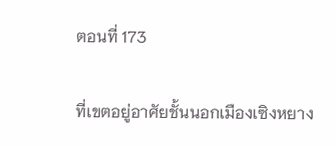ตอนที่ 173

ที่เขตอยู่อาศัยชั้นนอกเมืองเซิงหยาง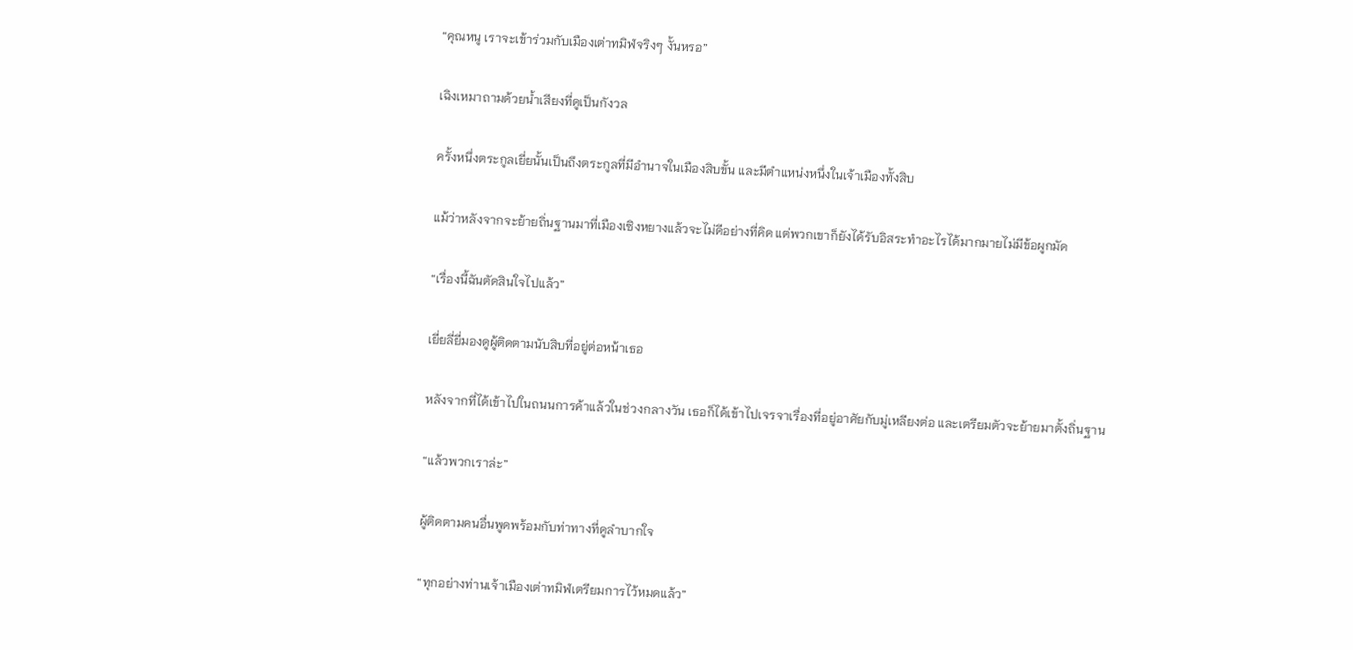“คุณหนู เราจะเข้าร่วมกับเมืองเต่าทมิฬจริงๆ งั้นหรอ”

เฉิงเหมาถามด้วยน้ำเสียงที่ดูเป็นกังวล

ครั้งหนึ่งตระกูลเยี่ยนั้นเป็นถึงตระกูลที่มีอำนาจในเมืองสิบขั้น และมีตำแหน่งหนึ่งในเจ้าเมืองทั้งสิบ

แม้ว่าหลังจากจะย้ายถิ่นฐานมาที่เมืองเซิงหยางแล้วจะไม่ดีอย่างที่คิด แต่พวกเขาก็ยังได้รับอิสระทำอะไรได้มากมายไม่มีข้อผูกมัด

“เรื่องนี้ฉันตัดสินใจไปแล้ว”

เยี่ยลี่ยี่มองดูผู้ติดตามนับสิบที่อยู่ต่อหน้าเธอ

หลังจากที่ได้เข้าไปในถนนการค้าแล้วในช่วงกลางวัน เธอก็ได้เข้าไปเจรจาเรื่องที่อยู่อาศัยกับมู่เหลียงต่อ และเตรียมตัวจะย้ายมาตั้งถิ่นฐาน

“แล้วพวกเราล่ะ”

ผู้ติดตามคนอื่นพูดพร้อมกับท่าทางที่ดูลำบากใจ

“ทุกอย่างท่านเจ้าเมืองเต่าทมิฬเตรียมการไว้หมดแล้ว”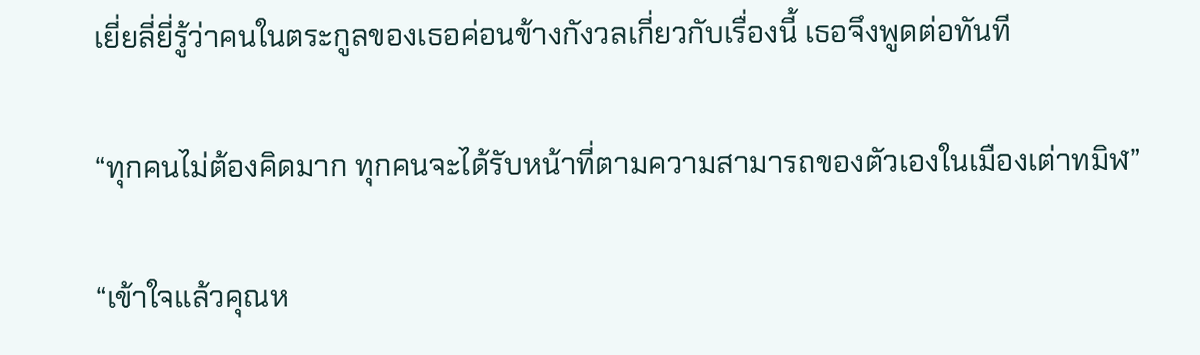เยี่ยลี่ยี่รู้ว่าคนในตระกูลของเธอค่อนข้างกังวลเกี่ยวกับเรื่องนี้ เธอจึงพูดต่อทันที

“ทุกคนไม่ต้องคิดมาก ทุกคนจะได้รับหน้าที่ตามความสามารถของตัวเองในเมืองเต่าทมิฬ”

“เข้าใจแล้วคุณห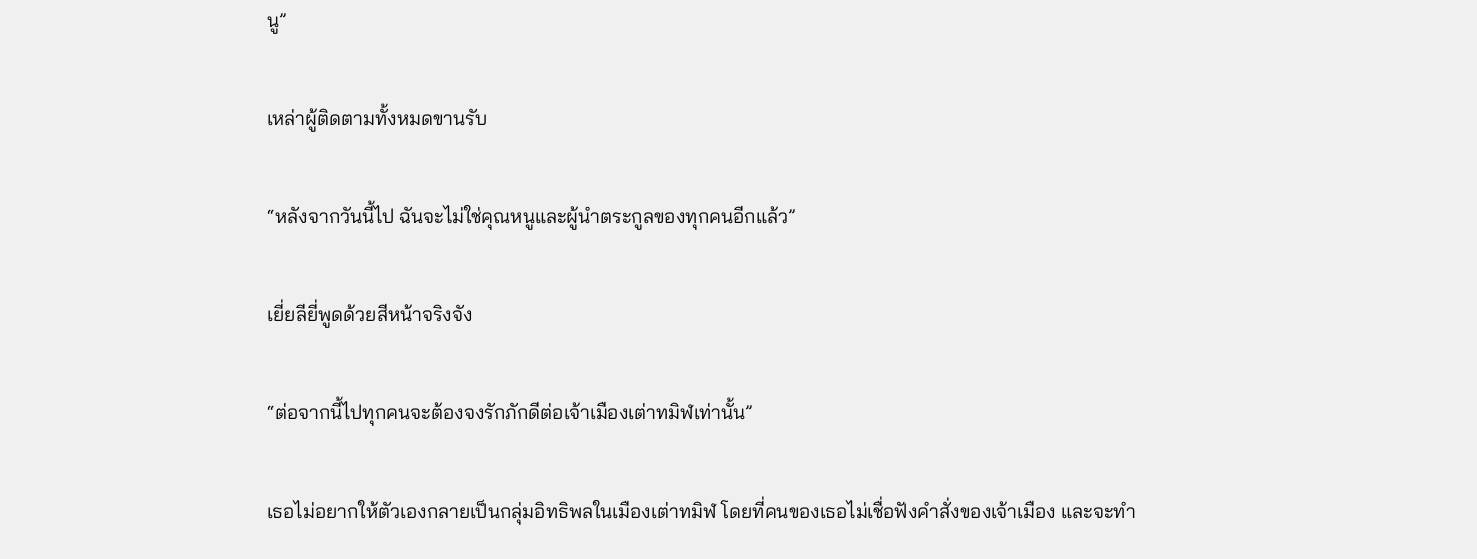นู”

เหล่าผู้ติดตามทั้งหมดขานรับ

“หลังจากวันนี้ไป ฉันจะไม่ใช่คุณหนูและผู้นำตระกูลของทุกคนอีกแล้ว”

เยี่ยลียี่พูดด้วยสีหน้าจริงจัง

“ต่อจากนี้ไปทุกคนจะต้องจงรักภักดีต่อเจ้าเมืองเต่าทมิฬเท่านั้น”

เธอไม่อยากให้ตัวเองกลายเป็นกลุ่มอิทธิพลในเมืองเต่าทมิฬ โดยที่คนของเธอไม่เชื่อฟังคำสั่งของเจ้าเมือง และจะทำ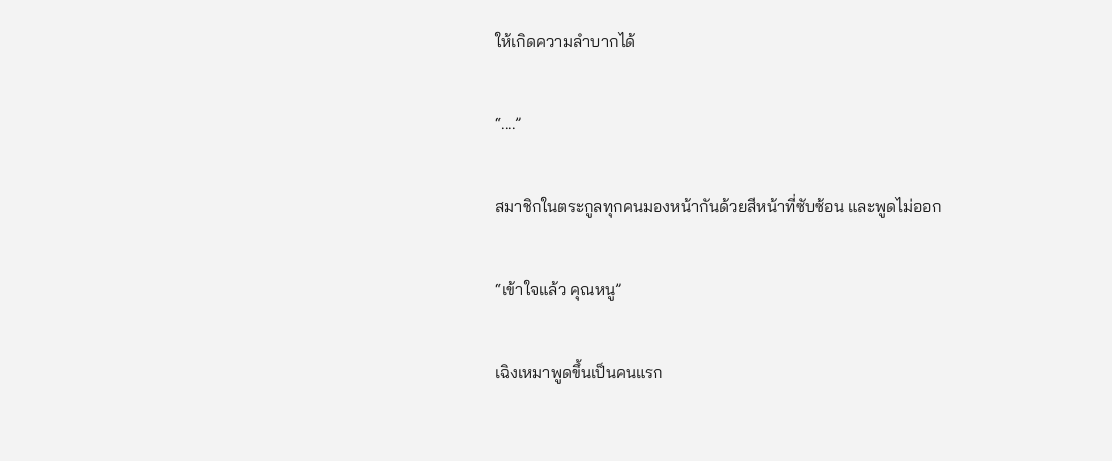ให้เกิดความลำบากได้

“....”

สมาชิกในตระกูลทุกคนมองหน้ากันด้วยสีหน้าที่ซับซ้อน และพูดไม่ออก

“เข้าใจแล้ว คุณหนู”

เฉิงเหมาพูดขึ้นเป็นคนแรก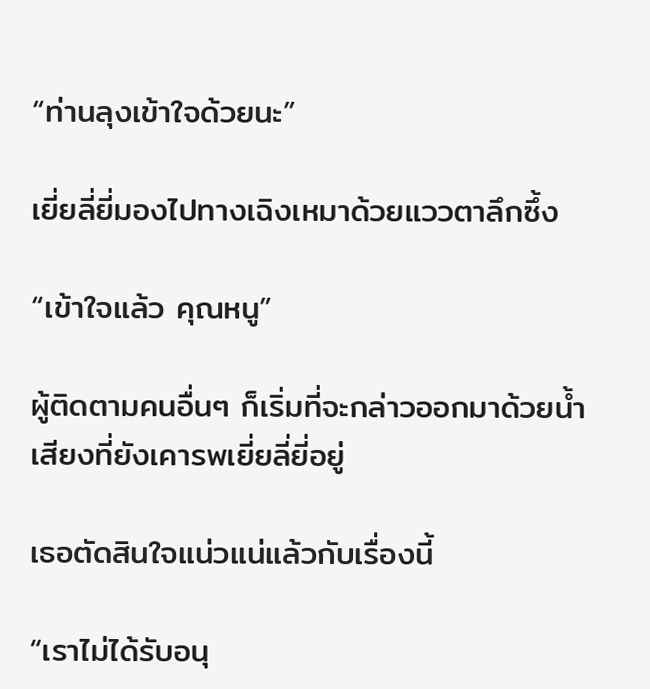“ท่านลุงเข้าใจด้วยนะ”

เยี่ยลี่ยี่มองไปทางเฉิงเหมาด้วยแววตาลึกซึ้ง

“เข้าใจแล้ว คุณหนู”

ผู้ติดตามคนอื่นๆ ก็เริ่มที่จะกล่าวออกมาด้วยน้ำเสียงที่ยังเคารพเยี่ยลี่ยี่อยู่

เธอตัดสินใจแน่วแน่แล้วกับเรื่องนี้

“เราไม่ได้รับอนุ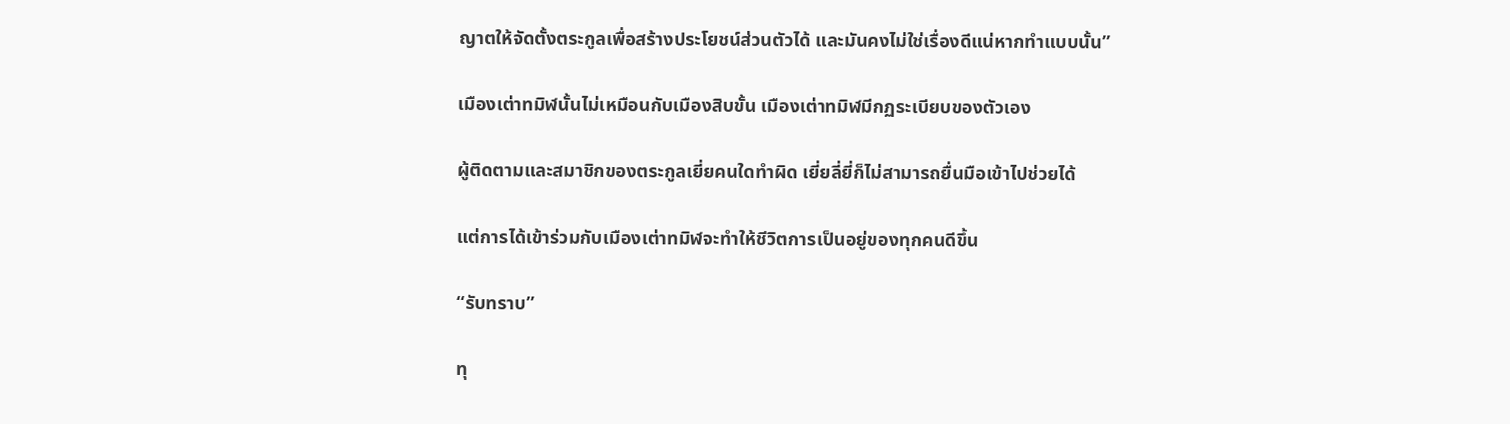ญาตให้จัดตั้งตระกูลเพื่อสร้างประโยชน์ส่วนตัวได้ และมันคงไม่ใช่เรื่องดีแน่หากทำแบบนั้น”

เมืองเต่าทมิฬนั้นไม่เหมือนกับเมืองสิบขั้น เมืองเต่าทมิฬมีกฏระเบียบของตัวเอง

ผู้ติดตามและสมาชิกของตระกูลเยี่ยคนใดทำผิด เยี่ยลี่ยี่ก็ไม่สามารถยื่นมือเข้าไปช่วยได้

แต่การได้เข้าร่วมกับเมืองเต่าทมิฬจะทำให้ชีวิตการเป็นอยู่ของทุกคนดีขึ้น

“รับทราบ”

ทุ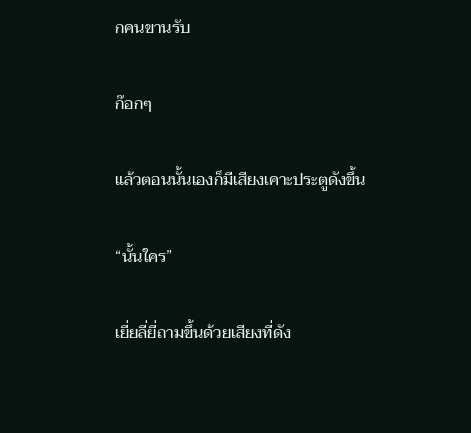กคนขานรับ

ก๊อกๆ

แล้วตอนนั้นเองก็มีเสียงเคาะประตูดังขึ้น

“นั้นใคร”

เยี่ยลี่ยี่ถามขึ้นด้วยเสียงที่ดัง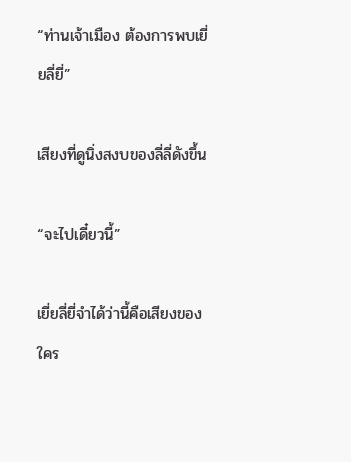“ท่านเจ้าเมือง ต้องการพบเยี่ยลี่ยี่”

เสียงที่ดูนิ่งสงบของลี่ลี่ดังขึ้น

“จะไปเดี๋ยวนี้”

เยี่ยลี่ยี่จำได้ว่านี้คือเสียงของใคร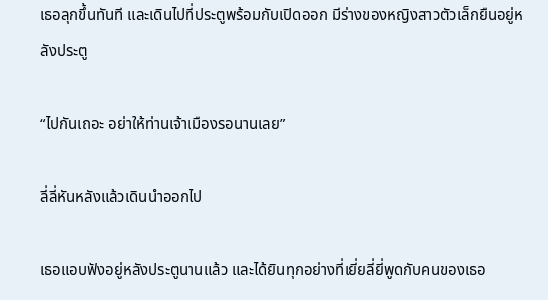เธอลุกขึ้นทันที และเดินไปที่ประตูพร้อมกับเปิดออก มีร่างของหญิงสาวตัวเล็กยืนอยู่หลังประตู

“ไปกันเถอะ อย่าให้ท่านเจ้าเมืองรอนานเลย”

ลี่ลี่หันหลังแล้วเดินนำออกไป

เธอแอบฟังอยู่หลังประตูนานแล้ว และได้ยินทุกอย่างที่เยี่ยลี่ยี่พูดกับคนของเธอ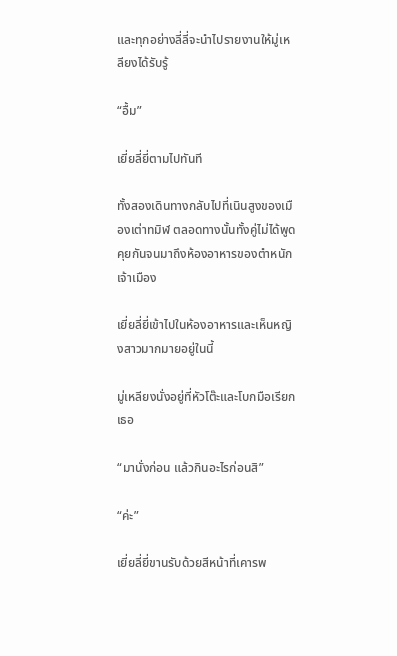และทุกอย่างลี่ลี่จะนำไปรายงานให้มู่เหลียงได้รับรู้

“อื้ม”

เยี่ยลี่ยี่ตามไปทันที

ทั้งสองเดินทางกลับไปที่เนินสูงของเมืองเต่าทมิฬ ตลอดทางนั้นทั้งคู่ไม่ได้พูดคุยกันจนมาถึงห้องอาหารของตำหนักเจ้าเมือง

เยี่ยลี่ยี่เข้าไปในห้องอาหารและเห็นหญิงสาวมากมายอยู่ในนี้

มู่เหลียงนั่งอยู่ที่หัวโต๊ะและโบกมือเรียกเธอ

“มานั่งก่อน แล้วกินอะไรก่อนสิ”

“ค่ะ”

เยี่ยลี่ยี่ขานรับด้วยสีหน้าที่เคารพ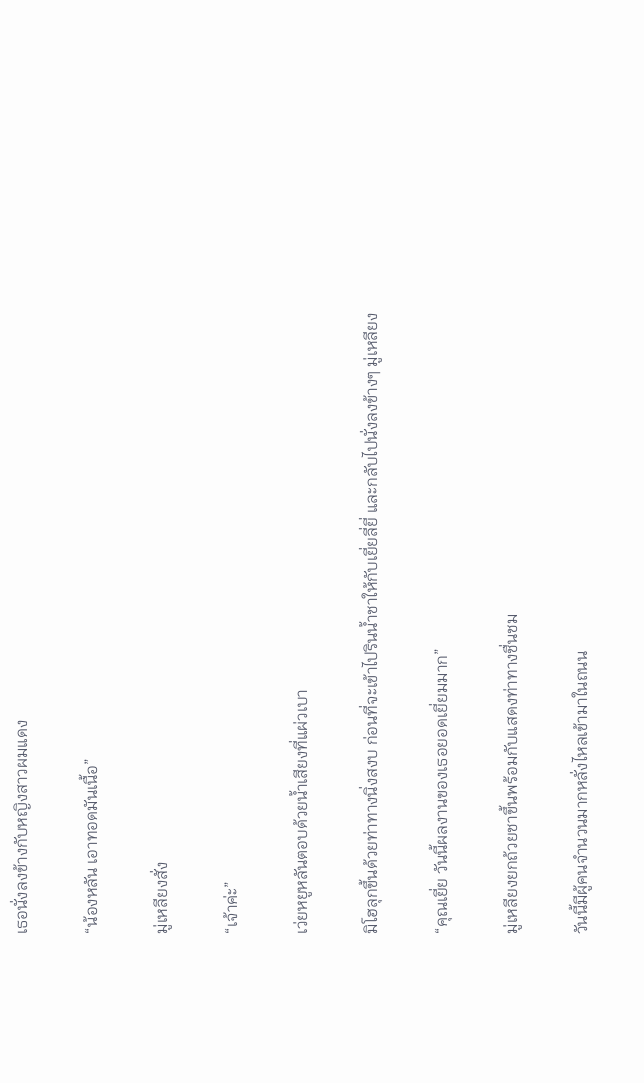เธอนั่งลงข้างกับหญิงสาวผมแดง

“น้องหลัน เอาทอดมันเนื้อ”

มู่เหลียงสั่ง

“เจ้าค่ะ”

เว่ยหยูหลันตอบด้วยน้ำเสียงที่แผ่วเบา

มิโฮลุกขึ้นด้วยท่าทางนิ่งสงบ ก่อนที่จะเข้าไปรินน้ำชาให้กับเยี่ยลี่ยี่ และกลับไปนั่งลงข้างๆ มู่เหลียง

“คุณเยี่ย วันนี้ผลงานของเธอยอดเยี่ยมมาก”

มู่เหลียงยกถ้วยชาขึ้นพร้อมกับแสดงท่าทางชื่นชม

วันนี้มีผู้คนจำนวนมากหลั่งไหลเข้ามาในถนน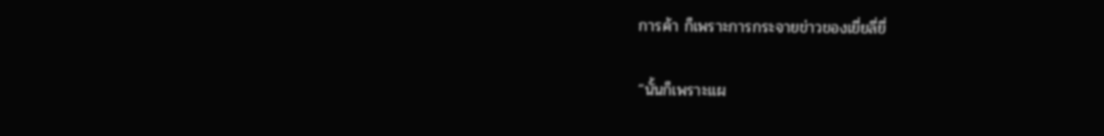การค้า ก็เพราะการกระจายข่าวของเยี่ยลี่ยี่

“นั้นก็เพราะแผ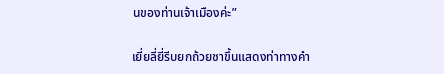นของท่านเจ้าเมืองค่ะ”

เยี่ยลี่ยี่รีบยกถ้วยชาขึ้นแสดงท่าทางคำ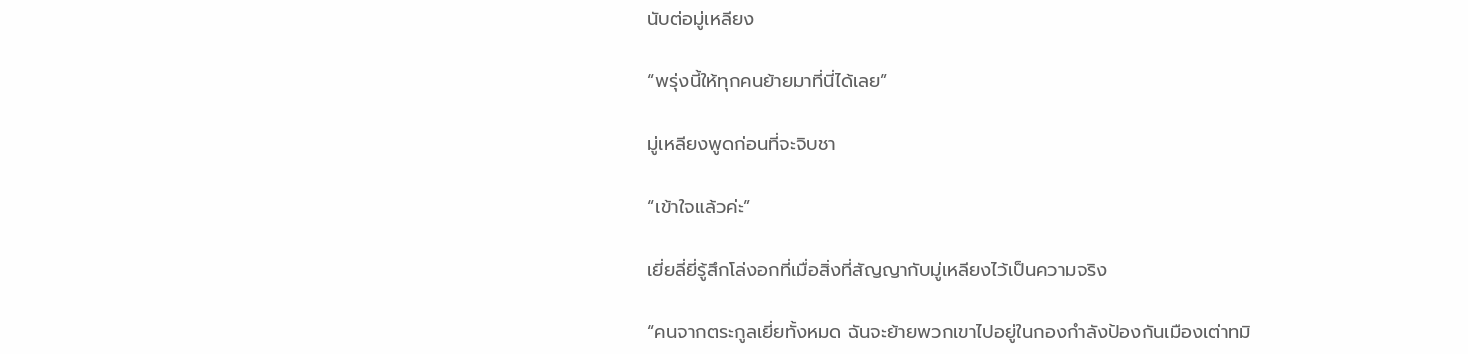นับต่อมู่เหลียง

“พรุ่งนี้ให้ทุกคนย้ายมาที่นี่ได้เลย”

มู่เหลียงพูดก่อนที่จะจิบชา

“เข้าใจแล้วค่ะ”

เยี่ยลี่ยี่รู้สึกโล่งอกที่เมื่อสิ่งที่สัญญากับมู่เหลียงไว้เป็นความจริง

“คนจากตระกูลเยี่ยทั้งหมด ฉันจะย้ายพวกเขาไปอยู่ในกองกำลังป้องกันเมืองเต่าทมิ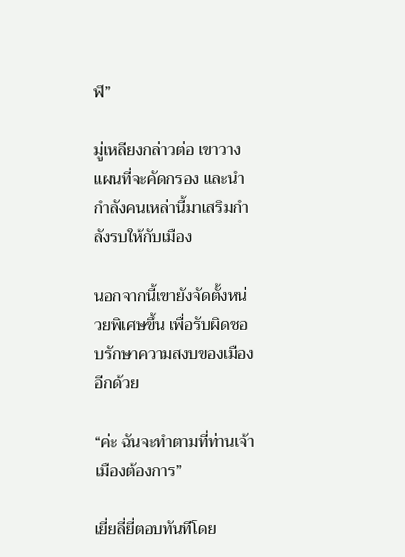ฬ”

มู่เหลียงกล่าวต่อ เขาวางแผนที่จะคัดกรอง และนำกำลังคนเหล่านี้มาเสริมกำลังรบให้กับเมือง

นอกจากนี้เขายังจัดตั้งหน่วยพิเศษขึ้น เพื่อรับผิดชอบรักษาความสงบของเมืองอีกด้วย

“ค่ะ ฉันจะทำตามที่ท่านเจ้าเมืองต้องการ”

เยี่ยลี่ยี่ตอบทันทีโดย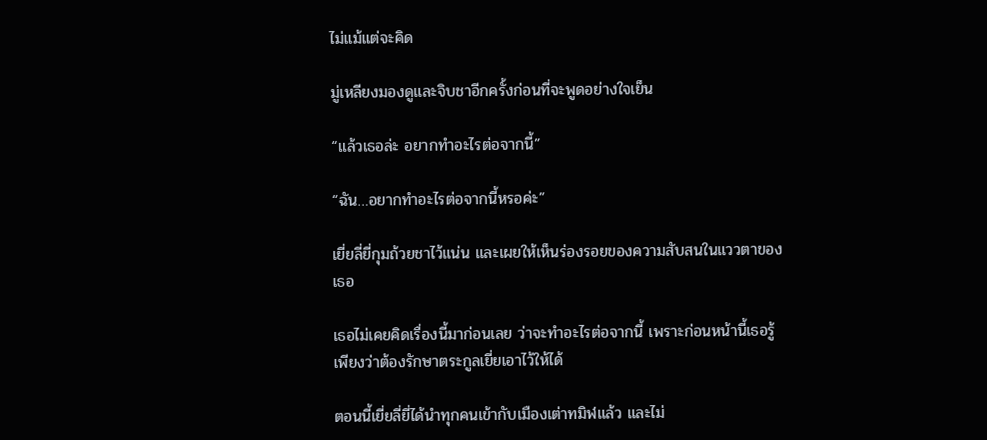ไม่แม้แต่จะคิด

มู่เหลียงมองดูและจิบชาอีกครั้งก่อนที่จะพูดอย่างใจเย็น

“แล้วเธอล่ะ อยากทำอะไรต่อจากนี้”

“ฉัน…อยากทำอะไรต่อจากนี้หรอค่ะ”

เยี่ยลี่ยี่กุมถ้วยชาไว้แน่น และเผยให้เห็นร่องรอยของความสับสนในแววตาของเธอ

เธอไม่เคยคิดเรื่องนี้มาก่อนเลย ว่าจะทำอะไรต่อจากนี้ เพราะก่อนหน้านี้เธอรู้เพียงว่าต้องรักษาตระกูลเยี่ยเอาไว้ให้ได้

ตอนนี้เยี่ยลี่ยี่ได้นำทุกคนเข้ากับเมืองเต่าทมิฬแล้ว และไม่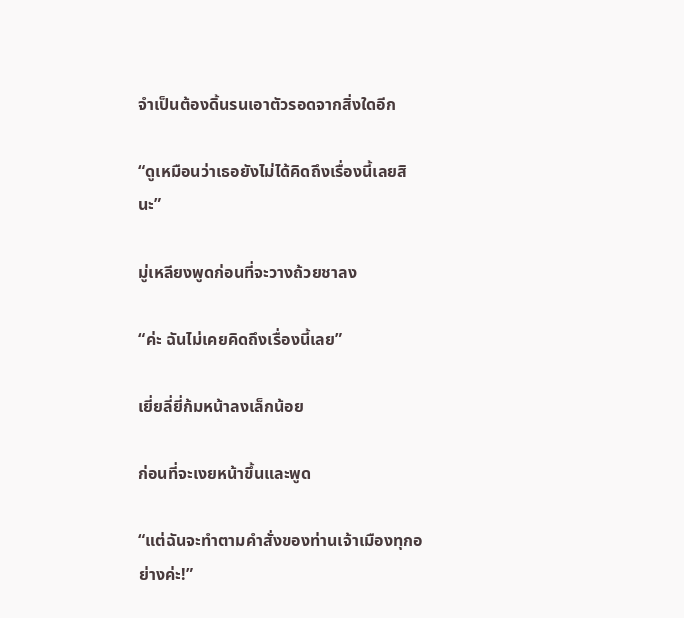จำเป็นต้องดิ้นรนเอาตัวรอดจากสิ่งใดอีก

“ดูเหมือนว่าเธอยังไม่ได้คิดถึงเรื่องนี้เลยสินะ”

มู่เหลียงพูดก่อนที่จะวางถ้วยชาลง

“ค่ะ ฉันไม่เคยคิดถึงเรื่องนี้เลย”

เยี่ยลี่ยี่ก้มหน้าลงเล็กน้อย

ก่อนที่จะเงยหน้าขึ้นและพูด

“แต่ฉันจะทำตามคำสั่งของท่านเจ้าเมืองทุกอย่างค่ะ!”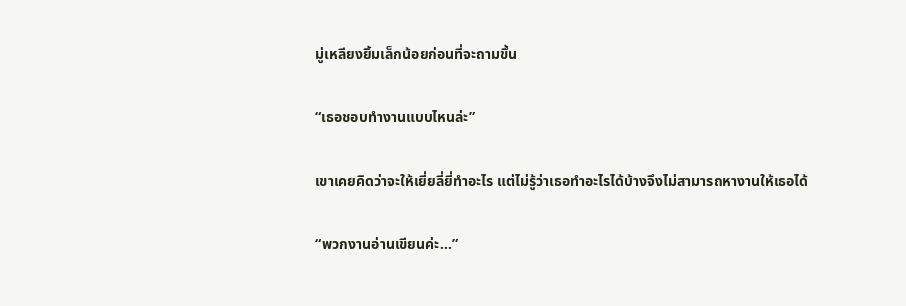มู่เหลียงยิ้มเล็กน้อยก่อนที่จะถามขึ้น

“เธอชอบทำงานแบบไหนล่ะ”

เขาเคยคิดว่าจะให้เยี่ยลี่ยี่ทำอะไร แต่ไม่รู้ว่าเธอทำอะไรได้บ้างจึงไม่สามารถหางานให้เธอได้

“พวกงานอ่านเขียนค่ะ…”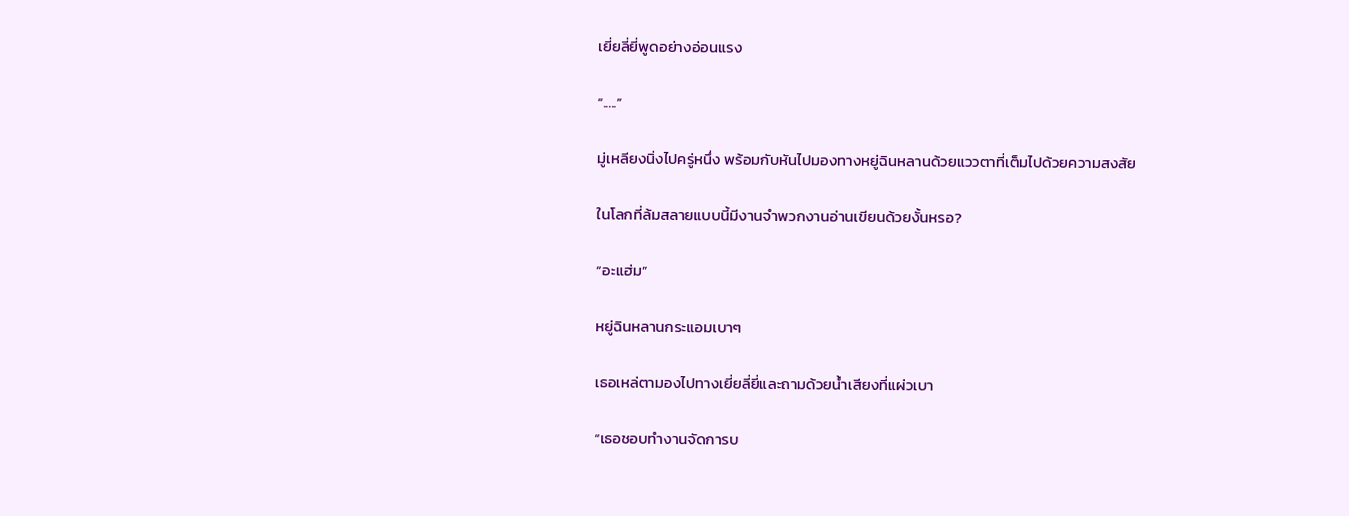เยี่ยลี่ยี่พูดอย่างอ่อนแรง

“.....”

มู่เหลียงนิ่งไปครู่หนึ่ง พร้อมกับหันไปมองทางหยู่ฉินหลานด้วยแววตาที่เต็มไปด้วยความสงสัย

ในโลกที่ล้มสลายแบบนี้มีงานจำพวกงานอ่านเขียนด้วยงั้นหรอ?

“อะแฮ่ม”

หยู่ฉินหลานกระแอมเบาๆ

เธอเหล่ตามองไปทางเยี่ยลี่ยี่และถามด้วยน้ำเสียงที่แผ่วเบา

“เธอชอบทำงานจัดการบ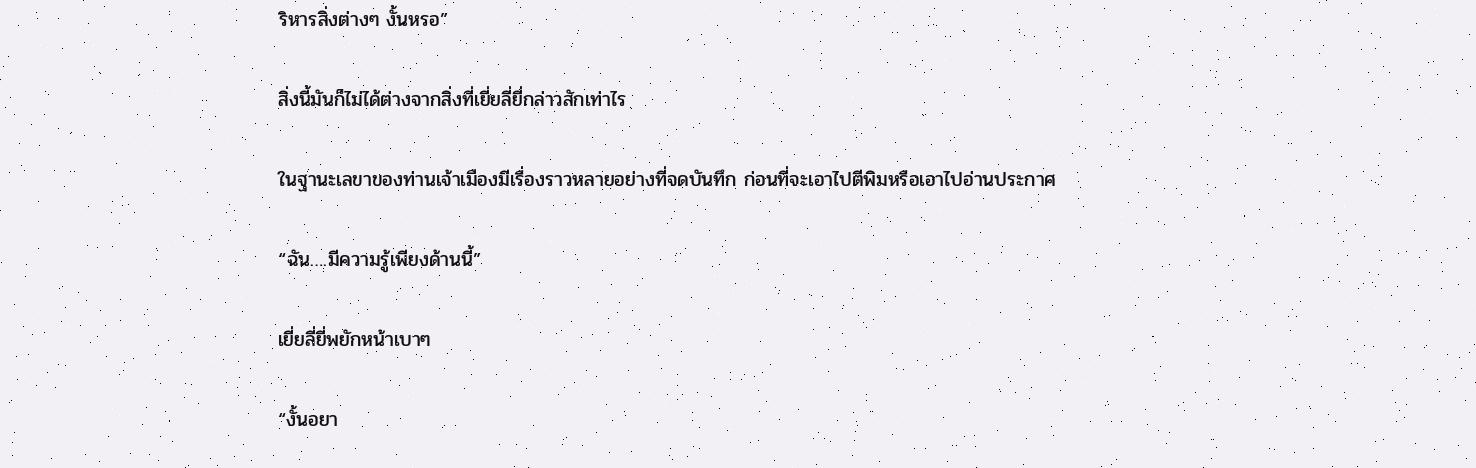ริหารสิ่งต่างๆ งั้นหรอ”

สิ่งนี้มันก็ไม่ได้ต่างจากสิ่งที่เยี่ยลี่ยี่กล่าวสักเท่าไร

ในฐานะเลขาของท่านเจ้าเมืองมีเรื่องราวหลายอย่างที่จดบันทึก ก่อนที่จะเอาไปตีพิมหรือเอาไปอ่านประกาศ

“ฉัน….มีความรู้เพียงด้านนี้”

เยี่ยลี่ยี่พยักหน้าเบาๆ

“งั้นอยา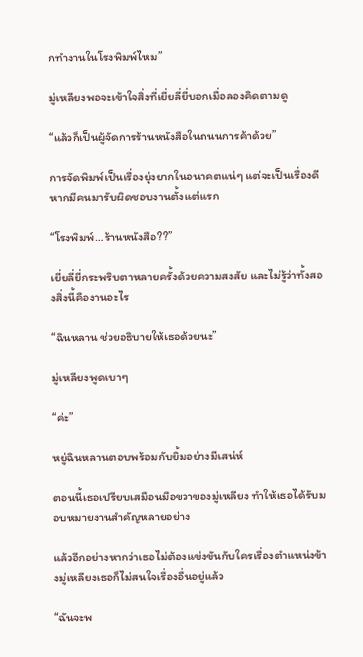กทำงานในโรงพิมพ์ไหม”

มู่เหลียงพอจะเข้าใจสิ่งที่เยี่ยลี่ยี่บอกเมื่อลองคิดตามดู

“แล้วก็เป็นผู้จัดการร้านหนังสือในถนนการค้าด้วย”

การจัดพิมพ์เป็นเรื่องยุ่งยากในอนาคตแน่ๆ แต่จะเป็นเรื่องดีหากมีคนมารับผิดชอบงานตั้งแต่แรก

“โรงพิมพ์…ร้านหนังสือ??”

เยี่ยลี่ยี่กระพริบตาหลายครั้งด้วยความสงสัย และไม่รู้ว่าทั้งสองสิ่งนี้คืองานอะไร

“ฉินหลาน ช่วยอธิบายให้เธอด้วยนะ”

มู่เหลียงพูดเบาๆ

“ค่ะ”

หยู่ฉินหลานตอบพร้อมกับยิ้มอย่างมีเสน่ห์

ตอนนี้เธอเปรียบเสมือนมือขวาของมู่เหลียง ทำให้เธอได้รับมอบหมายงานสำคัญหลายอย่าง

แล้วอีกอย่างหากว่าเธอไม่ต้องแข่งขันกับใครเรื่องตำแหน่งข้างมู่เหลียงเธอก็ไม่สนใจเรื่องอื่นอยู่แล้ว

“ฉันจะพ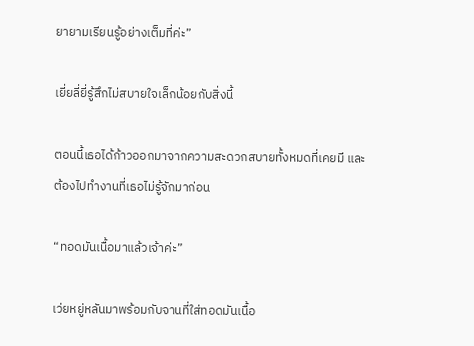ยายามเรียนรู้อย่างเต็มที่ค่ะ”

เยี่ยลี่ยี่รู้สึกไม่สบายใจเล็กน้อยกับสิ่งนี้

ตอนนี้เธอได้ก้าวออกมาจากความสะดวกสบายทั้งหมดที่เคยมี และต้องไปทำงานที่เธอไม่รู้จักมาก่อน

“ทอดมันเนื้อมาแล้วเจ้าค่ะ”

เว่ยหยู่หลันมาพร้อมกับจานที่ใส่ทอดมันเนื้อ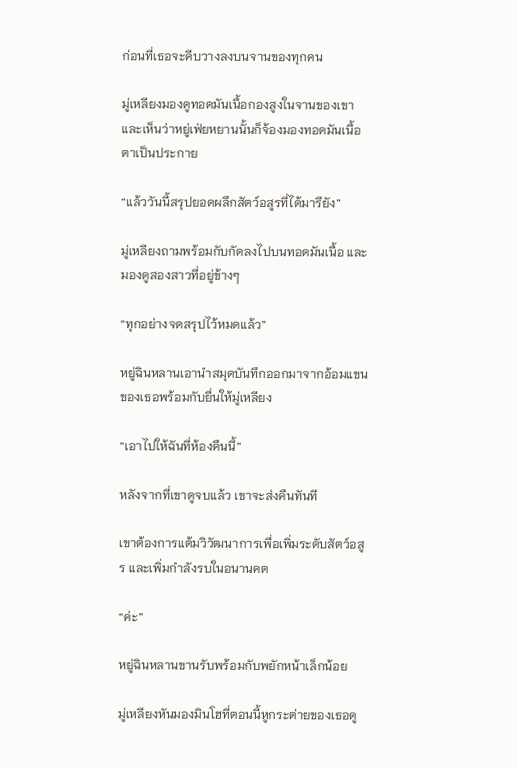ก่อนที่เธอจะคีบวางลงบนจานของทุกคน

มู่เหลียงมองดูทอดมันเนื้อกองสูงในจานของเขา และเห็นว่าหยู่เฟ่ยหยานนั้นก็จ้องมองทอดมันเนื้อตาเป็นประกาย

“แล้ววันนี้สรุปยอดผลึกสัตว์อสูรที่ได้มารึยัง”

มู่เหลียงถามพร้อมกับกัดลงไปบนทอดมันเนื้อ และมองดูสองสาวที่อยู่ข้างๆ

“ทุกอย่างจดสรุปไว้หมดแล้ว”

หยู่ฉินหลานเอานำสมุดบันทึกออกมาจากอ้อมแขนของเธอพร้อมกับยื่นให้มู่เหลียง

“เอาไปให้ฉันที่ห้องคืนนี้”

หลังจากที่เขาดูจบแล้ว เขาจะส่งคืนทันที

เขาต้องการแต้มวิวัฒนาการเพื่อเพิ่มระดับสัตว์อสูร และเพิ่มกำลังรบในอนานคต

“ค่ะ”

หยู่ฉินหลานขานรับพร้อมกับพยักหน้าเล็กน้อย

มู่เหลียงหันมองมินโฮที่ตอนนี้หูกระต่ายของเธอดู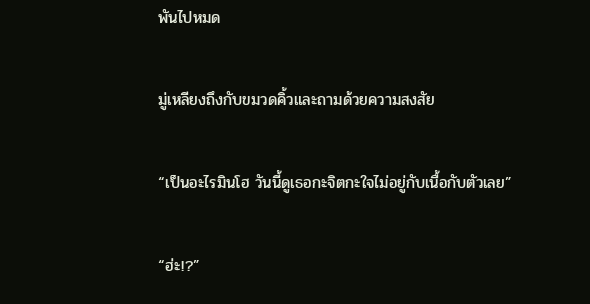พันไปหมด

มู่เหลียงถึงกับขมวดคิ้วและถามด้วยความสงสัย

“เป็นอะไรมินโฮ วันนี้ดูเธอกะจิตกะใจไม่อยู่กับเนื้อกับตัวเลย”

“ฮ่ะ!?”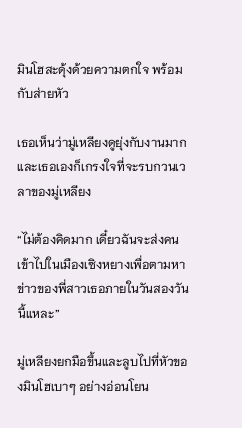มินโฮสะดุ้งด้วยความตกใจ พร้อมกับส่ายหัว

เธอเห็นว่ามู่เหลียงดูยุ่งกับงานมาก และเธอเองก็เกรงใจที่จะรบกวนเวลาของมู่เหลียง

“ไม่ต้องคิดมาก เดี๋ยวฉันจะส่งคนเข้าไปในเมืองเซิงหยางเพื่อตามหาข่าวของพี่สาวเธอภายในวันสองวันนี้แหละ”

มู่เหลียงยกมือขึ้นและลูบไปที่หัวของมินโฮเบาๆ อย่างอ่อนโยน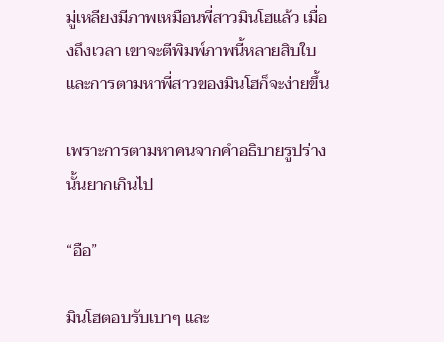มู่เหลียงมีภาพเหมือนพี่สาวมินโฮแล้ว เมื่องถึงเวลา เขาจะตีพิมพ์ภาพนี้หลายสิบใบ และการตามหาพี่สาวของมินโฮก็จะง่ายขึ้น

เพราะการตามหาคนจากคำอธิบายรูปร่างนั้นยากเกินไป

“อือ”

มินโฮตอบรับเบาๆ และ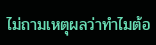ไม่ถามเหตุผลว่าทำไมต้อ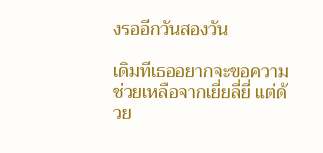งรออีกวันสองวัน

เดิมทีเธออยากจะขอความช่วยเหลือจากเยี่ยลี่ยี่ แต่ด้วย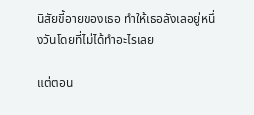นิสัยขี้อายของเธอ ทำให้เธอลังเลอยู่หนึ่งวันโดยที่ไม่ได้ทำอะไรเลย

แต่ตอน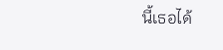นี้เธอได้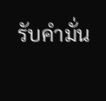รับคำมั่น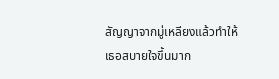สัญญาจากมู่เหลียงแล้วทำให้เธอสบายใจขึ้นมาก